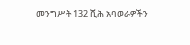መንግሥት 132 ሺሕ አባወራዎችን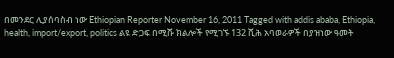በመንደር ሊያሰባስብ ነው Ethiopian Reporter November 16, 2011 Tagged with addis ababa, Ethiopia, health, import/export, politics ልዩ ድጋፍ በሚሹ ክልሎች የሚገኙ 132 ሺሕ አባወራዎች በያዝነው ዓመት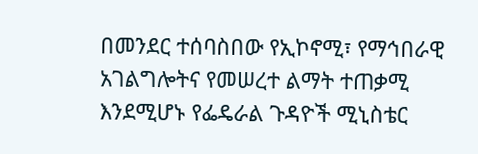በመንደር ተሰባስበው የኢኮኖሚ፣ የማኅበራዊ አገልግሎትና የመሠረተ ልማት ተጠቃሚ እንደሚሆኑ የፌዴራል ጉዳዮች ሚኒስቴር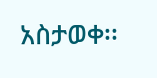አስታወቀ፡፡